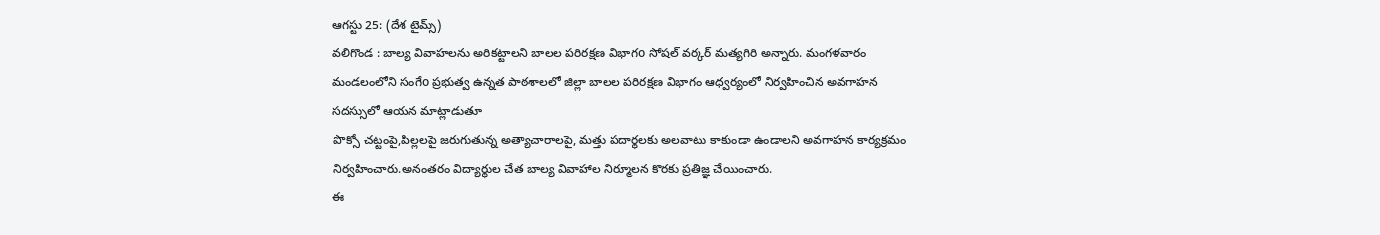ఆగస్టు 25: (దేశ టైమ్స్)
వలిగొండ : బాల్య వివాహలను అరికట్టాలని బాలల పరిరక్షణ విభాగo సోషల్ వర్కర్ మత్యగిరి అన్నారు. మంగళవారం మండలంలోని సంగేo ప్రభుత్వ ఉన్నత పాఠశాలలో జిల్లా బాలల పరిరక్షణ విభాగం ఆధ్వర్యంలో నిర్వహించిన అవగాహన సదస్సులో ఆయన మాట్లాడుతూ
పొక్సో చట్టంపై,పిల్లలపై జరుగుతున్న అత్యాచారాలపై, మత్తు పదార్థలకు అలవాటు కాకుండా ఉండాలని అవగాహన కార్యక్రమం నిర్వహించారు.అనంతరం విద్యార్థుల చేత బాల్య వివాహాల నిర్మూలన కొరకు ప్రతిజ్ఞ చేయించారు.
ఈ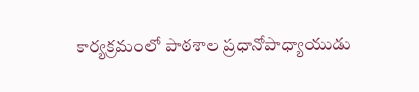కార్యక్రమంలో పాఠశాల ప్రధానోపాధ్యాయుడు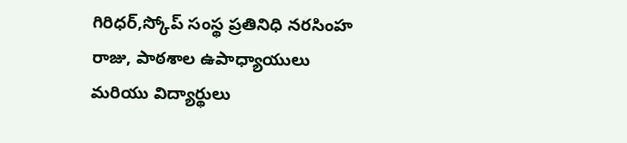గిరిధర్,స్కోప్ సంస్థ ప్రతినిధి నరసింహ రాజు, పాఠశాల ఉపాధ్యాయులు మరియు విద్యార్థులు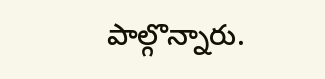పాల్గొన్నారు.